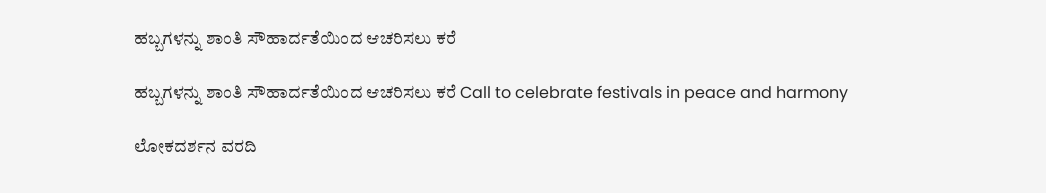ಹಬ್ಬಗಳನ್ನು ಶಾಂತಿ ಸೌಹಾರ್ದತೆಯಿಂದ ಆಚರಿಸಲು ಕರೆ

ಹಬ್ಬಗಳನ್ನು ಶಾಂತಿ ಸೌಹಾರ್ದತೆಯಿಂದ ಆಚರಿಸಲು ಕರೆ Call to celebrate festivals in peace and harmony

ಲೋಕದರ್ಶನ ವರದಿ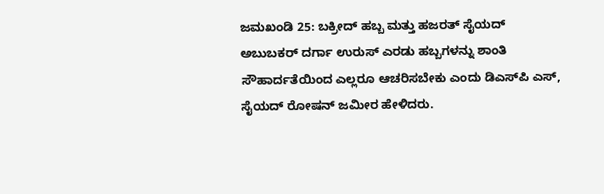ಜಮಖಂಡಿ 25: ಬಕ್ರೀದ್ ಹಬ್ಬ ಮತ್ತು ಹಜರತ್ ಸೈಯದ್ ಅಬುಬಕರ್ ದರ್ಗಾ ಉರುಸ್ ಎರಡು ಹಬ್ಬಗಳನ್ನು ಶಾಂತಿ ಸೌಹಾರ್ದತೆಯಿಂದ ಎಲ್ಲರೂ ಆಚರಿಸಬೇಕು ಎಂದು ಡಿಎಸ್‌ಪಿ ಎಸ್, ಸೈಯದ್ ರೋಷನ್ ಜಮೀರ ಹೇಳಿದರು.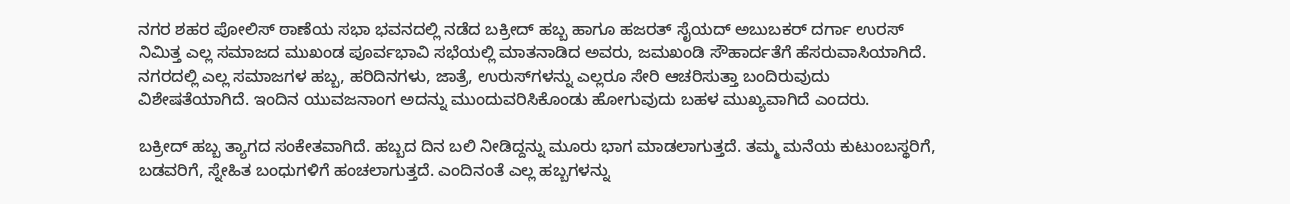ನಗರ ಶಹರ ಪೋಲಿಸ್ ಠಾಣೆಯ ಸಭಾ ಭವನದಲ್ಲಿ ನಡೆದ ಬಕ್ರೀದ್ ಹಬ್ಬ ಹಾಗೂ ಹಜರತ್ ಸೈಯದ್ ಅಬುಬಕರ್ ದರ್ಗಾ ಉರಸ್ ನಿಮಿತ್ತ ಎಲ್ಲ ಸಮಾಜದ ಮುಖಂಡ ಪೂರ್ವಭಾವಿ ಸಭೆಯಲ್ಲಿ ಮಾತನಾಡಿದ ಅವರು, ಜಮಖಂಡಿ ಸೌಹಾರ್ದತೆಗೆ ಹೆಸರುವಾಸಿಯಾಗಿದೆ. ನಗರದಲ್ಲಿ ಎಲ್ಲ ಸಮಾಜಗಳ ಹಬ್ಬ, ಹರಿದಿನಗಳು, ಜಾತ್ರೆ, ಉರುಸ್‌ಗಳನ್ನು ಎಲ್ಲರೂ ಸೇರಿ ಆಚರಿಸುತ್ತಾ ಬಂದಿರುವುದು ವಿಶೇಷತೆಯಾಗಿದೆ. ಇಂದಿನ ಯುವಜನಾಂಗ ಅದನ್ನು ಮುಂದುವರಿಸಿಕೊಂಡು ಹೋಗುವುದು ಬಹಳ ಮುಖ್ಯವಾಗಿದೆ ಎಂದರು.

ಬಕ್ರೀದ್ ಹಬ್ಬ ತ್ಯಾಗದ ಸಂಕೇತವಾಗಿದೆ. ಹಬ್ಬದ ದಿನ ಬಲಿ ನೀಡಿದ್ದನ್ನು ಮೂರು ಭಾಗ ಮಾಡಲಾಗುತ್ತದೆ. ತಮ್ಮ ಮನೆಯ ಕುಟುಂಬಸ್ಥರಿಗೆ, ಬಡವರಿಗೆ, ಸ್ನೇಹಿತ ಬಂಧುಗಳಿಗೆ ಹಂಚಲಾಗುತ್ತದೆ. ಎಂದಿನಂತೆ ಎಲ್ಲ ಹಬ್ಬಗಳನ್ನು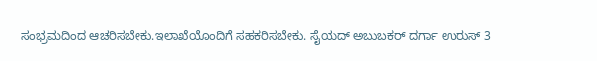ಸಂಭ್ರಮದಿಂದ ಆಚರಿಸಬೇಕು.ಇಲಾಖೆಯೊಂದಿಗೆ ಸಹಕರಿಸಬೇಕು. ಸೈಯದ್ ಅಬುಬಕರ್ ದರ್ಗಾ ಉರುಸ್ 3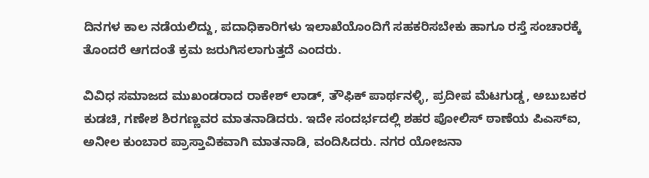ದಿನಗಳ ಕಾಲ ನಡೆಯಲಿದ್ದು, ಪದಾಧಿಕಾರಿಗಳು ಇಲಾಖೆಯೊಂದಿಗೆ ಸಹಕರಿಸಬೇಕು ಹಾಗೂ ರಸ್ತೆ ಸಂಚಾರಕ್ಕೆ ತೊಂದರೆ ಆಗದಂತೆ ಕ್ರಮ ಜರುಗಿಸಲಾಗುತ್ತದೆ ಎಂದರು.

ವಿವಿಧ ಸಮಾಜದ ಮುಖಂಡರಾದ ರಾಕೇಶ್ ಲಾಡ್, ತೌಫಿಕ್ ಪಾರ್ಥನಳ್ಳಿ, ಪ್ರದೀಪ ಮೆಟಗುಡ್ಡ, ಅಬುಬಕರ ಕುಡಚಿ, ಗಣೇಶ ಶಿರಗಣ್ಣವರ ಮಾತನಾಡಿದರು. ಇದೇ ಸಂದರ್ಭದಲ್ಲಿ ಶಹರ ಪೋಲಿಸ್ ಠಾಣೆಯ ಪಿಎಸ್‌ಐ, ಅನೀಲ ಕುಂಬಾರ ಪ್ರಾಸ್ತಾವಿಕವಾಗಿ ಮಾತನಾಡಿ, ವಂದಿಸಿದರು. ನಗರ ಯೋಜನಾ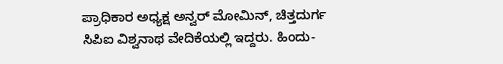ಪ್ರಾಧಿಕಾರ ಅಧ್ಯಕ್ಷ ಅನ್ವರ್ ಮೋಮಿನ್, ಚಿತ್ತದುರ್ಗ ಸಿಪಿಐ ವಿಶ್ವನಾಥ ವೇದಿಕೆಯಲ್ಲಿ ಇದ್ದರು. ಹಿಂದು-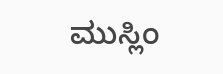ಮುಸ್ಲಿಂ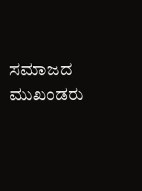ಸಮಾಜದ ಮುಖಂಡರು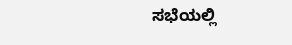ಸಭೆಯಲ್ಲಿ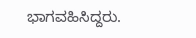ಭಾಗವಹಿಸಿದ್ದರು.